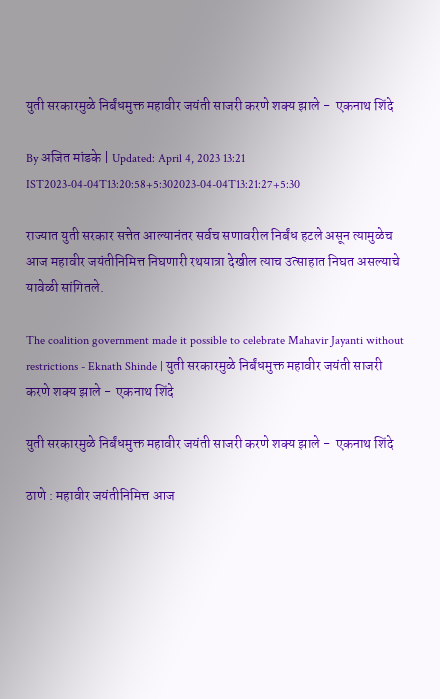युती सरकारमुळे निर्बंधमुक्त महावीर जयंती साजरी करणे शक्य झाले -  एकनाथ शिंदे

By अजित मांडके | Updated: April 4, 2023 13:21 IST2023-04-04T13:20:58+5:302023-04-04T13:21:27+5:30

राज्यात युती सरकार सत्तेत आल्यानंतर सर्वच सणावरील निर्बंध हटले असून त्यामुळेच आज महावीर जयंतीनिमित्त निघणारी रथयात्रा देखील त्याच उत्साहात निघत असल्याचे यावेळी सांगितले.

The coalition government made it possible to celebrate Mahavir Jayanti without restrictions - Eknath Shinde | युती सरकारमुळे निर्बंधमुक्त महावीर जयंती साजरी करणे शक्य झाले -  एकनाथ शिंदे

युती सरकारमुळे निर्बंधमुक्त महावीर जयंती साजरी करणे शक्य झाले -  एकनाथ शिंदे

ठाणे : महावीर जयंतीनिमित्त आज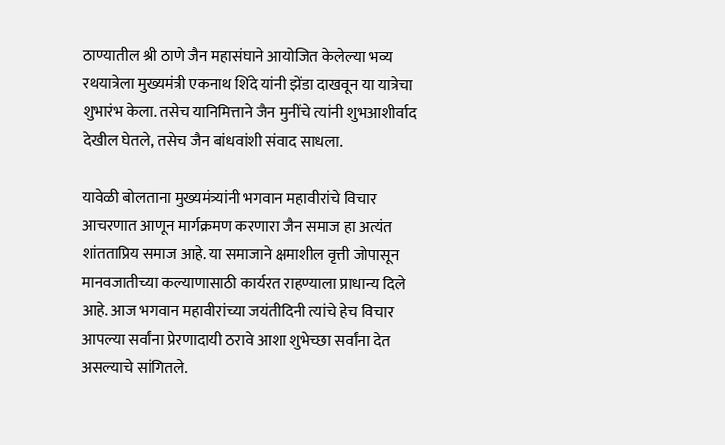ठाण्यातील श्री ठाणे जैन महासंघाने आयोजित केलेल्या भव्य रथयात्रेला मुख्यमंत्री एकनाथ शिंदे यांनी झेंडा दाखवून या यात्रेचा शुभारंभ केला. तसेच यानिमित्ताने जैन मुनींचे त्यांनी शुभआशीर्वाद देखील घेतले, तसेच जैन बांधवांशी संवाद साधला.

यावेळी बोलताना मुख्यमंत्र्यांनी भगवान महावीरांचे विचार आचरणात आणून मार्गक्रमण करणारा जैन समाज हा अत्यंत शांतताप्रिय समाज आहे. या समाजाने क्षमाशील वृत्ती जोपासून मानवजातीच्या कल्याणासाठी कार्यरत राहण्याला प्राधान्य दिले आहे. आज भगवान महावीरांच्या जयंतीदिनी त्यांचे हेच विचार आपल्या सर्वांना प्रेरणादायी ठरावे आशा शुभेच्छा सर्वांना देत असल्याचे सांगितले.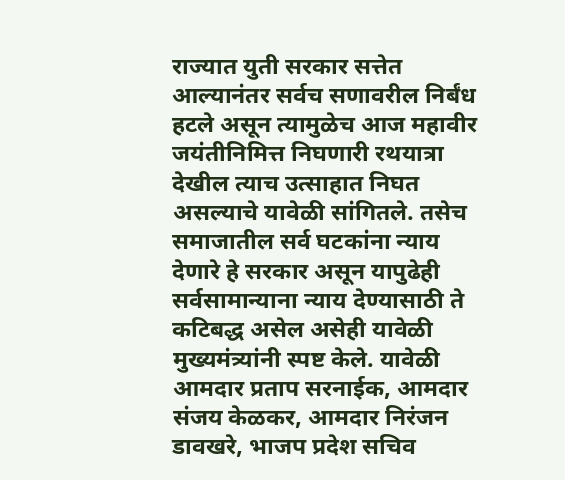राज्यात युती सरकार सत्तेत आल्यानंतर सर्वच सणावरील निर्बंध हटले असून त्यामुळेच आज महावीर जयंतीनिमित्त निघणारी रथयात्रा देखील त्याच उत्साहात निघत असल्याचे यावेळी सांगितले. तसेच समाजातील सर्व घटकांना न्याय देणारे हे सरकार असून यापुढेही सर्वसामान्याना न्याय देण्यासाठी ते कटिबद्ध असेल असेही यावेळी मुख्यमंत्र्यांनी स्पष्ट केले. यावेळी आमदार प्रताप सरनाईक, आमदार संजय केळकर, आमदार निरंजन डावखरे, भाजप प्रदेश सचिव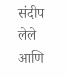संदीप लेले आणि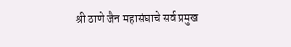श्री ठाणे जैन महासंघाचे सर्व प्रमुख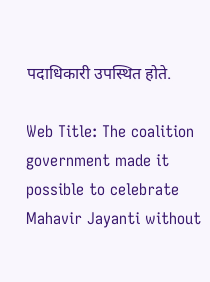पदाधिकारी उपस्थित होते.

Web Title: The coalition government made it possible to celebrate Mahavir Jayanti without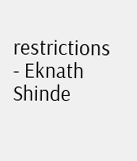restrictions - Eknath Shinde